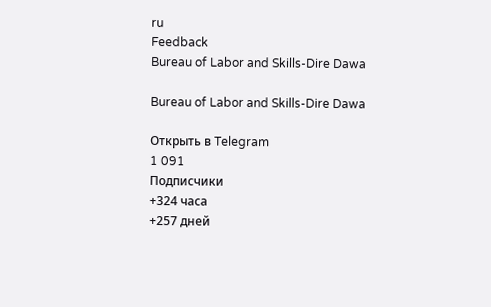ru
Feedback
Bureau of Labor and Skills-Dire Dawa

Bureau of Labor and Skills-Dire Dawa

Открыть в Telegram
1 091
Подписчики
+324 часа
+257 дней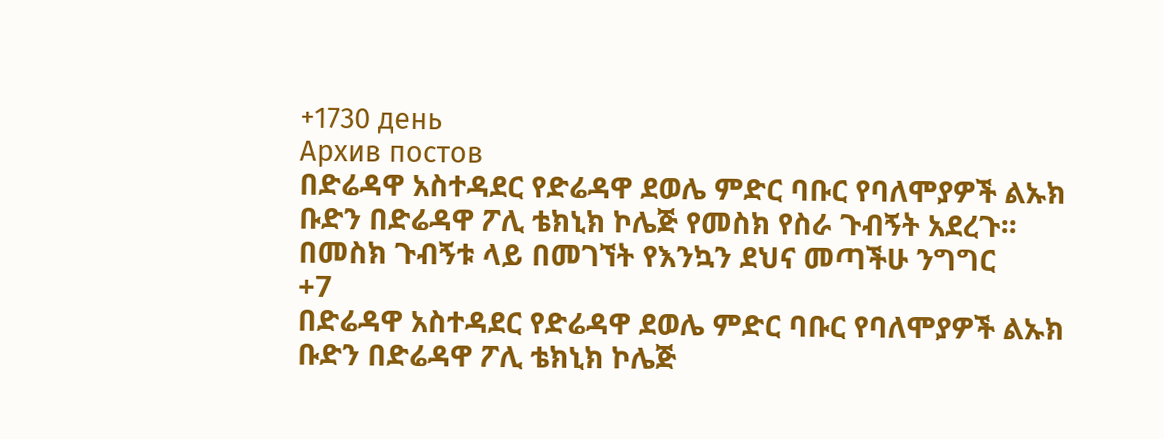+1730 день
Архив постов
በድሬዳዋ አስተዳደር የድሬዳዋ ደወሌ ምድር ባቡር የባለሞያዎች ልኡክ ቡድን በድሬዳዋ ፖሊ ቴክኒክ ኮሌጅ የመስክ የስራ ጉብኝት አደረጉ፡፡ በመስክ ጉብኝቱ ላይ በመገኘት የእንኳን ደህና መጣችሁ ንግግር
+7
በድሬዳዋ አስተዳደር የድሬዳዋ ደወሌ ምድር ባቡር የባለሞያዎች ልኡክ ቡድን በድሬዳዋ ፖሊ ቴክኒክ ኮሌጅ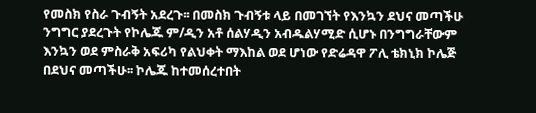የመስክ የስራ ጉብኝት አደረጉ፡፡ በመስክ ጉብኝቱ ላይ በመገኘት የእንኳን ደህና መጣችሁ ንግግር ያደረጉት የኮሌጁ ም/ዲን አቶ ሰልሃዲን አብዱልሃሚድ ሲሆኑ በንግግራቸውም እንኳን ወደ ምስራቅ አፍሪካ የልህቀት ማእከል ወደ ሆነው የድሬዳዋ ፖሊ ቴክኒክ ኮሌጅ በደህና መጣችሁ፡፡ ኮሌጁ ከተመሰረተበት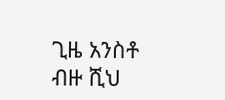ጊዜ አንስቶ ብዙ ሺህ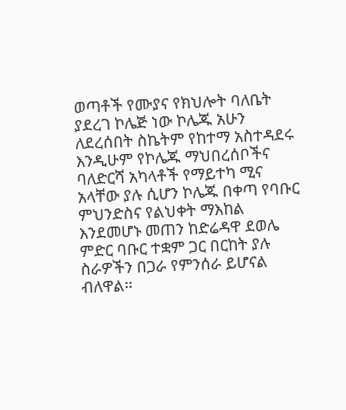ወጣቶች የሙያና የክህሎት ባለቤት ያደረገ ኮሌጅ ነው ኮሌጁ አሁን ለደረሰበት ስኬትም የከተማ አስተዳደሩ እንዲሁም የኮሌጁ ማህበረሰቦችና ባለድርሻ አካላቶች የማይተካ ሚና አላቸው ያሉ ሲሆን ኮሌጁ በቀጣ የባቡር ምህንድስና የልህቀት ማእከል እንደመሆኑ መጠን ከድሬዳዋ ደወሌ ምድር ባቡር ተቋም ጋር በርከት ያሉ ስራዎችን በጋራ የምንሰራ ይሆናል ብለዋል፡፡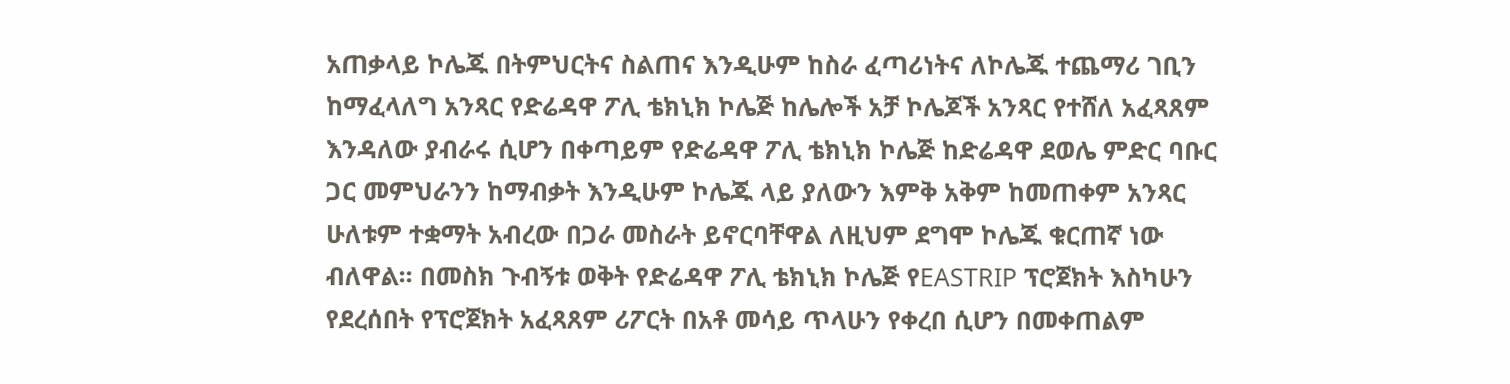አጠቃላይ ኮሌጁ በትምህርትና ስልጠና እንዲሁም ከስራ ፈጣሪነትና ለኮሌጁ ተጨማሪ ገቢን ከማፈላለግ አንጻር የድሬዳዋ ፖሊ ቴክኒክ ኮሌጅ ከሌሎች አቻ ኮሌጆች አንጻር የተሸለ አፈጻጸም እንዳለው ያብራሩ ሲሆን በቀጣይም የድሬዳዋ ፖሊ ቴክኒክ ኮሌጅ ከድሬዳዋ ደወሌ ምድር ባቡር ጋር መምህራንን ከማብቃት እንዲሁም ኮሌጁ ላይ ያለውን እምቅ አቅም ከመጠቀም አንጻር ሁለቱም ተቋማት አብረው በጋራ መስራት ይኖርባቸዋል ለዚህም ደግሞ ኮሌጁ ቁርጠኛ ነው ብለዋል፡፡ በመስክ ጉብኝቱ ወቅት የድሬዳዋ ፖሊ ቴክኒክ ኮሌጅ የEASTRIP ፕሮጀክት እስካሁን የደረሰበት የፕሮጀክት አፈጻጸም ሪፖርት በአቶ መሳይ ጥላሁን የቀረበ ሲሆን በመቀጠልም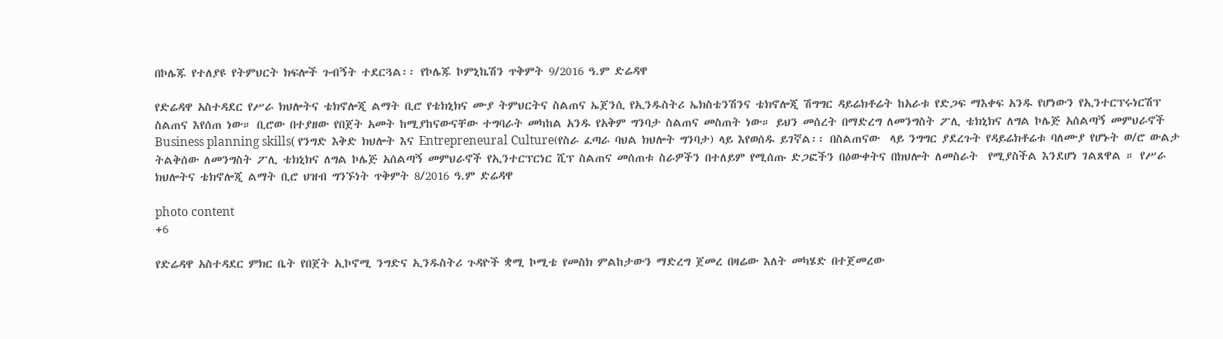በኮሌጁ የተለያዩ የትምህርት ክፍሎች ጉብኝት ተደርጓል፡፡ የኮሌጁ ኮምኒኬሽን ጥቅምት 9/2016 ዓ.ም ድሬዳዋ

የድሬዳዋ አስተዳደር የሥራ ክህሎትና ቴክኖሎጂ ልማት ቢሮ የቴክኒክና ሙያ ትምህርትና ስልጠና ኤጀንሲ የኢንዱስትሪ ኤክስቴንሽንና ቴክኖሎጂ ሽግግር ዳይሬክቶሬት ከአራቱ የድጋፍ ማእቀፍ አንዱ የሆነውን የኢንተርፕሩነርሽፕ ስልጠና እየሰጠ ነው። ቢሮው በተያዘው የበጀት አመት ከሚያከናውናቸው ተግባራት መካከል አንዱ የአቅም ግንባታ ስልጠና መስጠት ነው። ይህን መሰረት በማድረግ ለመንግስት ፖሊ ቴክኒክና ለግል ኮሌጅ አሰልጣኝ መምህራኖች Business planning skills( የንግድ እቅድ ክህሎት እና Entrepreneural Culture(የስራ ፈጣራ ባህል ክህሎት ግንባታ) ላይ እየወሰዱ ይገኛል፡፡ በስልጠናው  ላይ ንግግር ያደረጉት የዳይሬክቶሬቱ ባለሙያ የሆኑት ወ/ሮ ውልታ ትልቅሰው ለመንግስት ፖሊ ቴክኒክና ለግል ኮሌጅ አሰልጣኝ መምህራኖች የኢንተርፕርነር ሺፕ ስልጠና መሰጠቱ ስራዎችን በተለይም የሚሰጡ ድጋፎችን በዕውቀትና በክህሎት ለመስራት  የሚያስችል እንደሆነ ገልጸዋል ። የሥራ ክህሎትና ቴክኖሎጂ ልማት ቢሮ ህዝብ ግንኙነት ጥቅምት 8/2016 ዓ.ም ድሬዳዋ

photo content
+6

የድሬዳዋ አስተዳደር ምክር ቤት የበጀት ኢኮኖሚ ንግድና ኢንዱስትሪ ጉዳዮች ቋሚ ኮሚቴ የመስክ ምልከታውን ማድረግ ጀመረ በዛሬው እለት መካሄድ በተጀመረው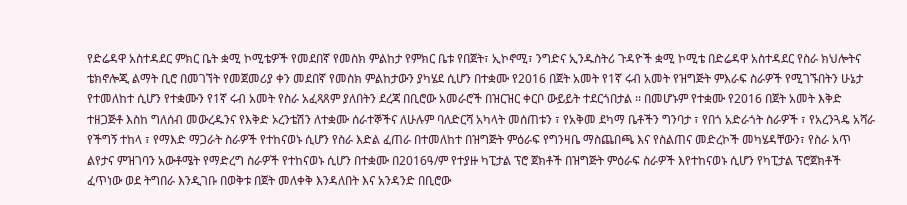የድሬዳዋ አስተዳደር ምክር ቤት ቋሚ ኮሚቴዎች የመደበኛ የመስክ ምልከታ የምክር ቤቱ የበጀት፣ ኢኮኖሚ፣ ንግድና ኢንዱስትሪ ጉዳዮች ቋሚ ኮሚቴ በድሬዳዋ አስተዳደር የስራ ክህሎትና ቴክኖሎጂ ልማት ቢሮ በመገኘት የመጀመሪያ ቀን መደበኛ የመስክ ምልከታውን ያካሄደ ሲሆን በተቋሙ የ2016 በጀት አመት የ1ኛ ሩብ አመት የዝግጅት ምእራፍ ስራዎች የሚገኙበትን ሁኔታ የተመለከተ ሲሆን የተቋሙን የ1ኛ ሩብ አመት የስራ አፈጻጸም ያለበትን ደረጃ በቢሮው አመራሮች በዝርዝር ቀርቦ ውይይት ተደርጎበታል ፡፡ በመሆኑም የተቋሙ የ2016 በጀት አመት እቅድ ተዘጋጅቶ እስከ ግለሰብ መውረዱንና የእቅድ ኦረንቴሽን ለተቋሙ ሰራተኞችና ለሁሉም ባለድርሻ አካላት መሰጠቱን ፣ የአቅመ ደካማ ቤቶችን ግንባታ ፣ የበጎ አድራጎት ስራዎች ፣ የአረንጓዴ አሻራ የችግኝ ተከላ ፣ የማእድ ማጋራት ስራዎች የተከናወኑ ሲሆን የስራ እድል ፈጠራ በተመለከተ በዝግጅት ምዕራፍ የግንዛቤ ማስጨበጫ እና የስልጠና መድረኮች መካሄዳቸውን፣ የስራ አጥ ልየታና ምዝገባን አውቶሜት የማድረግ ስራዎች የተከናወኑ ሲሆን በተቋሙ በ2016ዓ/ም የተያዙ ካፒታል ፕሮ ጀክቶች በዝግጅት ምዕራፍ ስራዎች እየተከናወኑ ሲሆን የካፒታል ፕሮጀክቶች ፈጥነው ወደ ትግበራ እንዲገቡ በወቅቱ በጀት መለቀቅ እንዳለበት እና አንዳንድ በቢሮው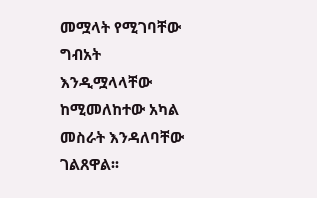መሟላት የሚገባቸው ግብአት እንዲሟላላቸው ከሚመለከተው አካል መስራት እንዳለባቸው ገልጸዋል፡፡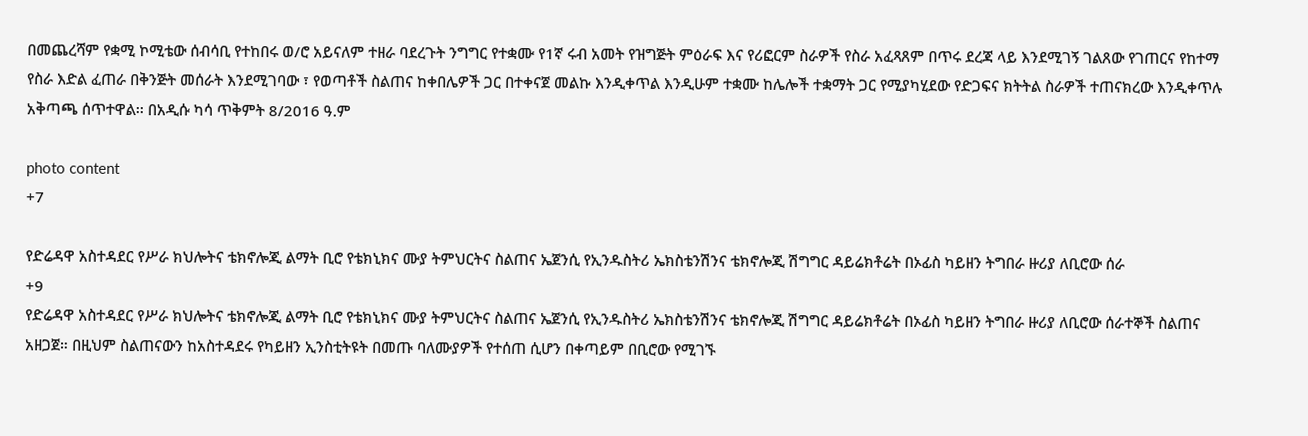በመጨረሻም የቋሚ ኮሚቴው ሰብሳቢ የተከበሩ ወ/ሮ አይናለም ተዘራ ባደረጉት ንግግር የተቋሙ የ1ኛ ሩብ አመት የዝግጅት ምዕራፍ እና የሪፎርም ስራዎች የስራ አፈጻጸም በጥሩ ደረጃ ላይ እንደሚገኝ ገልጸው የገጠርና የከተማ የስራ እድል ፈጠራ በቅንጅት መሰራት እንደሚገባው ፣ የወጣቶች ስልጠና ከቀበሌዎች ጋር በተቀናጀ መልኩ እንዲቀጥል እንዲሁም ተቋሙ ከሌሎች ተቋማት ጋር የሚያካሂደው የድጋፍና ክትትል ስራዎች ተጠናክረው እንዲቀጥሉ አቅጣጫ ሰጥተዋል፡፡ በአዲሱ ካሳ ጥቅምት 8/2016 ዓ.ም

photo content
+7

የድሬዳዋ አስተዳደር የሥራ ክህሎትና ቴክኖሎጂ ልማት ቢሮ የቴክኒክና ሙያ ትምህርትና ስልጠና ኤጀንሲ የኢንዱስትሪ ኤክስቴንሽንና ቴክኖሎጂ ሽግግር ዳይሬክቶሬት በኦፊስ ካይዘን ትግበራ ዙሪያ ለቢሮው ሰራ
+9
የድሬዳዋ አስተዳደር የሥራ ክህሎትና ቴክኖሎጂ ልማት ቢሮ የቴክኒክና ሙያ ትምህርትና ስልጠና ኤጀንሲ የኢንዱስትሪ ኤክስቴንሽንና ቴክኖሎጂ ሽግግር ዳይሬክቶሬት በኦፊስ ካይዘን ትግበራ ዙሪያ ለቢሮው ሰራተኞች ስልጠና አዘጋጀ። በዚህም ስልጠናውን ከአስተዳደሩ የካይዘን ኢንስቲትዩት በመጡ ባለሙያዎች የተሰጠ ሲሆን በቀጣይም በቢሮው የሚገኙ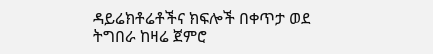ዳይሬክቶሬቶችና ክፍሎች በቀጥታ ወደ ትግበራ ከዛሬ ጀምሮ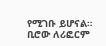የሚገቡ ይሆናል። ቢሮው ለሪፎርም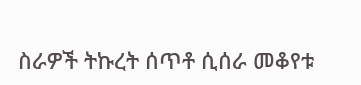ስራዎች ትኩረት ሰጥቶ ሲሰራ መቆየቱ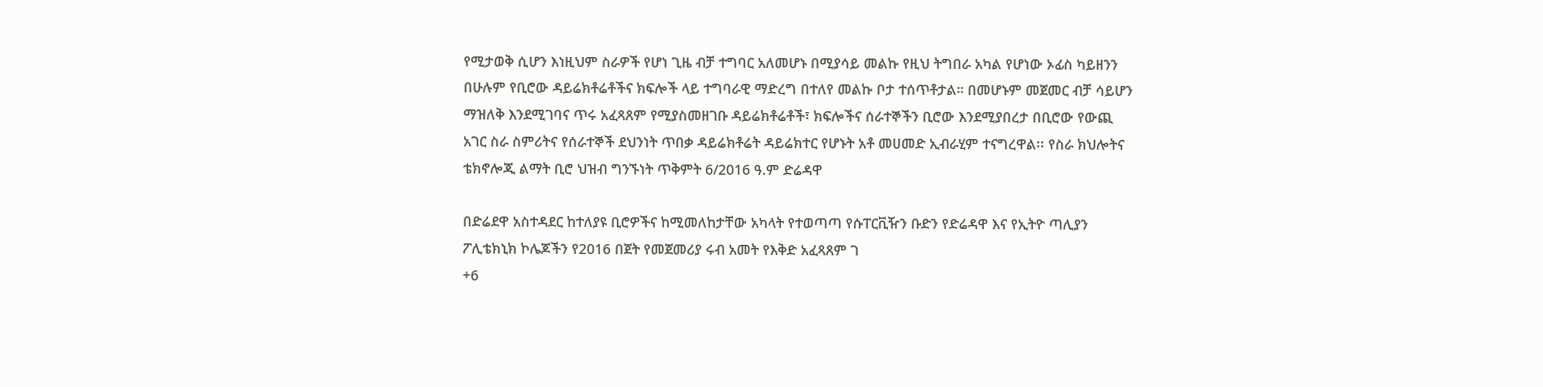የሚታወቅ ሲሆን እነዚህም ስራዎች የሆነ ጊዜ ብቻ ተግባር አለመሆኑ በሚያሳይ መልኩ የዚህ ትግበራ አካል የሆነው ኦፊስ ካይዘንን በሁሉም የቢሮው ዳይሬክቶሬቶችና ክፍሎች ላይ ተግባራዊ ማድረግ በተለየ መልኩ ቦታ ተሰጥቶታል። በመሆኑም መጀመር ብቻ ሳይሆን ማዝለቅ እንደሚገባና ጥሩ አፈጻጸም የሚያስመዘገቡ ዳይሬክቶሬቶች፣ ክፍሎችና ሰራተኞችን ቢሮው እንደሚያበረታ በቢሮው የውጪ አገር ስራ ስምሪትና የሰራተኞች ደህንነት ጥበቃ ዳይሬክቶሬት ዳይሬክተር የሆኑት አቶ መሀመድ ኢብራሂም ተናግረዋል፡፡ የስራ ክህሎትና ቴክኖሎጂ ልማት ቢሮ ህዝብ ግንኙነት ጥቅምት 6/2016 ዓ.ም ድሬዳዋ

በድሬደዋ አስተዳደር ከተለያዩ ቢሮዎችና ከሚመለከታቸው አካላት የተወጣጣ የሱፐርቪዥን ቡድን የድሬዳዋ እና የኢትዮ ጣሊያን ፖሊቴክኒክ ኮሌጆችን የ2016 በጀት የመጀመሪያ ሩብ አመት የእቅድ አፈጻጸም ገ
+6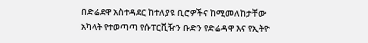በድሬደዋ አስተዳደር ከተለያዩ ቢሮዎችና ከሚመለከታቸው አካላት የተወጣጣ የሱፐርቪዥን ቡድን የድሬዳዋ እና የኢትዮ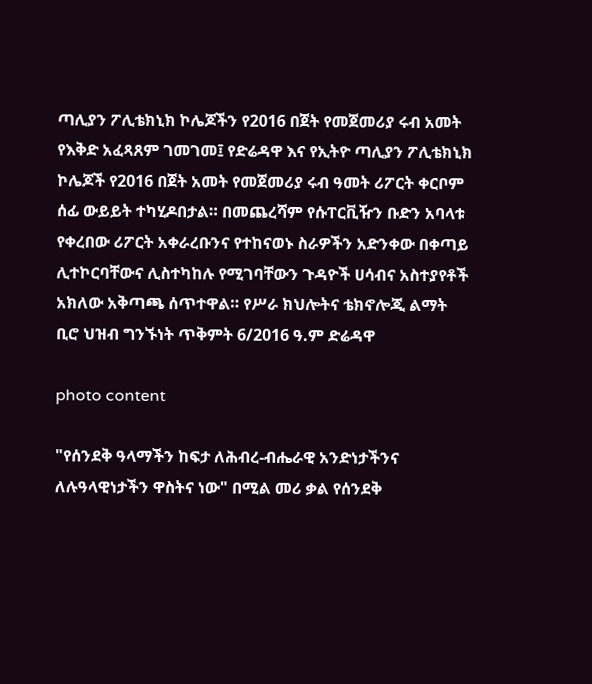ጣሊያን ፖሊቴክኒክ ኮሌጆችን የ2016 በጀት የመጀመሪያ ሩብ አመት የእቅድ አፈጻጸም ገመገመ፤ የድሬዳዋ እና የኢትዮ ጣሊያን ፖሊቴክኒክ ኮሌጆች የ2016 በጀት አመት የመጀመሪያ ሩብ ዓመት ሪፖርት ቀርቦም ሰፊ ውይይት ተካሂዶበታል። በመጨረሻም የሱፐርቪዥን ቡድን አባላቱ የቀረበው ሪፖርት አቀራረቡንና የተከናወኑ ስራዎችን አድንቀው በቀጣይ ሊተኮርባቸውና ሊስተካከሉ የሚገባቸውን ጉዳዮች ሀሳብና አስተያየቶች አክለው አቅጣጫ ሰጥተዋል። የሥራ ክህሎትና ቴክኖሎጂ ልማት ቢሮ ህዝብ ግንኙነት ጥቅምት 6/2016 ዓ.ም ድሬዳዋ

photo content

"የሰንደቅ ዓላማችን ከፍታ ለሕብረ-ብሔራዊ አንድነታችንና ለሉዓላዊነታችን ዋስትና ነው" በሚል መሪ ቃል የሰንደቅ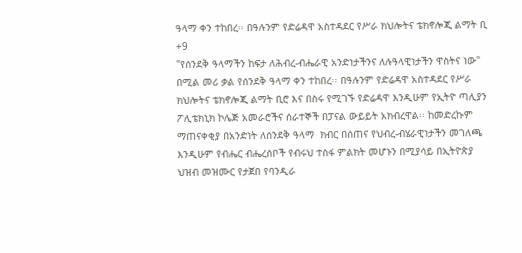ዓላማ ቀን ተከበረ፡፡ በዓሉንም የድሬዳዋ አስተዳደር የሥራ ክህሎትና ቴክኖሎጂ ልማት ቢ
+9
"የሰንደቅ ዓላማችን ከፍታ ለሕብረ-ብሔራዊ አንድነታችንና ለሉዓላዊነታችን ዋስትና ነው" በሚል መሪ ቃል የሰንደቅ ዓላማ ቀን ተከበረ፡፡ በዓሉንም የድሬዳዋ አስተዳደር የሥራ ክህሎትና ቴክኖሎጂ ልማት ቢሮ እና በስሩ የሚገኙ የድሬዳዋ እንዲሁም የኢትዮ ጣሊያን ፖሊቴክኒክ ኮሌጅ አመራሮችና ሰራተኞች በፓናል ውይይት አክብረዋል፡፡ ከመድረኩም ማጠናቀቂያ በአንድነት ለሰንደቅ ዓላማ  ክብር በሰጠና የህብረ-ብሄራዊነታችን መገለጫ እንዲሁም የብሔር ብሔረሰቦች የብሩህ ተስፋ ምልክት መሆኑን በሚያሳይ በኢትዮጵያ ህዝብ መዝሙር የታጀበ የባንዲራ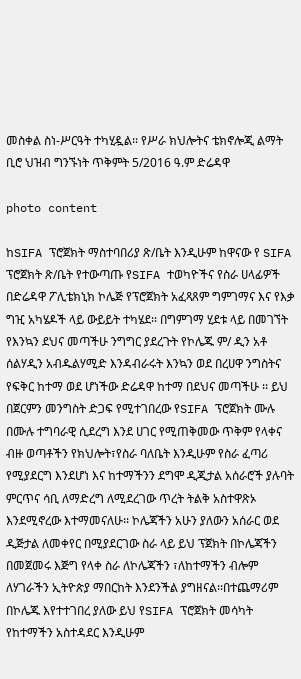መስቀል ስነ-ሥርዓት ተካሂዷል፡፡ የሥራ ክህሎትና ቴክኖሎጂ ልማት ቢሮ ህዝብ ግንኙነት ጥቅምት 5/2016 ዓ.ም ድሬዳዋ

photo content

ከSIFA ፕሮጀክት ማስተባበሪያ ጽ/ቤት እንዲሁም ከዋናው የ SIFA ፕሮጀክት ጽ/ቤት የተውጣጡ የSIFA ተወካዮችና የስራ ሀላፊዎች በድሬዳዋ ፖሊቴክኒክ ኮሌጅ የፕሮጀክት አፈጻጸም ግምገማና እና የእቃ ግዢ አካሄዶች ላይ ውይይት ተካሄደ፡፡ በግምገማ ሂደቱ ላይ በመገኘት የእንኳን ደህና መጣችሁ ንግግር ያደረጉት የኮሌጁ ም/ ዲን አቶ ሰልሃዲን አብዱልሃሚድ እንዳብራሩት እንኳን ወደ በረሀዋ ንግስትና የፍቅር ከተማ ወደ ሆነችው ድሬዳዋ ከተማ በደህና መጣችሁ ፡፡ ይህ በጀርምን መንግስት ድጋፍ የሚተገበረው የSIFA ፕሮጀክት ሙሉ በሙሉ ተግባራዊ ሲደረግ እንደ ሀገር የሚጠቅመው ጥቅም የላቀና ብዙ ወጣቶችን የክህሎት፣የስራ ባለቤት እንዲሁም የስራ ፈጣሪ የሚያደርግ እንደሆነ እና ከተማችንን ደግሞ ዲጂታል አሰራሮች ያሉባት ምርጥና ሳቢ ለማድረግ ለሚደረገው ጥረት ትልቅ አስተዋጽኦ እንደሚኖረው እተማመናለሁ፡፡ ኮሌጃችን አሁን ያለውን አሰራር ወደ ዲጅታል ለመቀየር በሚያደርገው ስራ ላይ ይህ ፕጀክት በኮሌጃችን በመጀመሩ እጅግ የላቀ ስራ ለኮሌጃችን ፣ለከተማችን ብሎም ለሃገራችን ኢትዮጵያ ማበርከት እንደንችል ያግዘናል፡፡በተጨማሪም በኮሌጁ እየተተገበረ ያለው ይህ የSIFA ፕሮጀክት መሳካት የከተማችን አስተዳደር እንዲሁም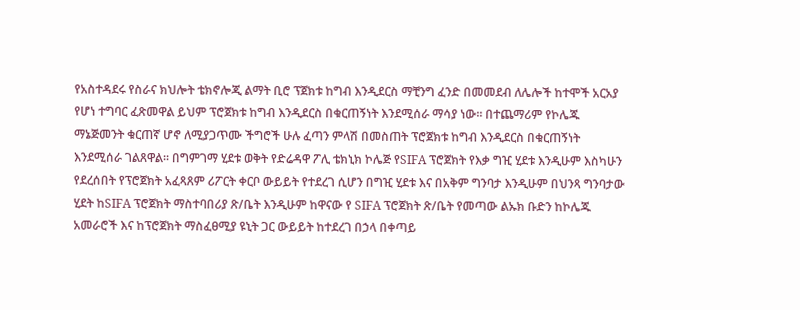የአስተዳደሩ የስራና ክህሎት ቴክኖሎጂ ልማት ቢሮ ፕጀክቱ ከግብ እንዲደርስ ማቺንግ ፈንድ በመመደብ ለሌሎች ከተሞች አርአያ የሆነ ተግባር ፈጽመዋል ይህም ፕሮጀክቱ ከግብ እንዲደርስ በቁርጠኝነት እንደሚሰራ ማሳያ ነው፡፡ በተጨማሪም የኮሌጁ ማኔጅመንት ቁርጠኛ ሆኖ ለሚያጋጥሙ ችግሮች ሁሉ ፈጣን ምላሽ በመስጠት ፕሮጀክቱ ከግብ እንዲደርስ በቁርጠኝነት እንደሚሰራ ገልጸዋል፡፡ በግምገማ ሂደቱ ወቅት የድሬዳዋ ፖሊ ቴክኒክ ኮሌጅ የSIFA ፕሮጀክት የእቃ ግዢ ሂደቱ እንዲሁም እስካሁን የደረሰበት የፕሮጀክት አፈጻጸም ሪፖርት ቀርቦ ውይይት የተደረገ ሲሆን በግዢ ሂደቱ እና በአቅም ግንባታ እንዲሁም በህንጻ ግንባታው ሂደት ከSIFA ፕሮጀክት ማስተባበሪያ ጽ/ቤት እንዲሁም ከዋናው የ SIFA ፕሮጀክት ጽ/ቤት የመጣው ልኡክ ቡድን ከኮሌጁ አመራሮች እና ከፕሮጀክት ማስፈፀሚያ ዩኒት ጋር ውይይት ከተደረገ በኃላ በቀጣይ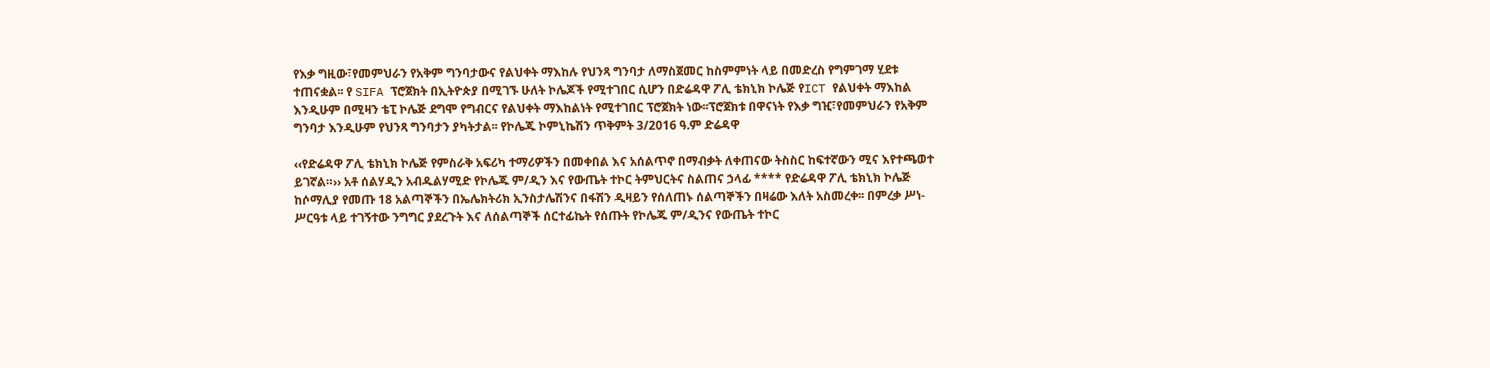የእቃ ግዚው፣የመምህራን የአቅም ግንባታውና የልህቀት ማእከሉ የህንጻ ግንባታ ለማስጀመር ከስምምነት ላይ በመድረስ የግምገማ ሂደቱ ተጠናቋል፡፡ የ SIFA ፕሮጀክት በኢትዮጵያ በሚገኙ ሁለት ኮሌጆች የሚተገበር ሲሆን በድሬዳዋ ፖሊ ቴክኒክ ኮሌጅ የICT የልህቀት ማእከል እንዲሁም በሚዛን ቴፒ ኮሌጅ ደግሞ የግብርና የልህቀት ማእከልነት የሚተገበር ፕሮጀክት ነው፡፡ፕሮጀክቱ በዋናነት የእቃ ግዢ፣የመምህራን የአቅም ግንባታ እንዲሁም የህንጻ ግንባታን ያካትታል፡፡ የኮሌጁ ኮምኒኬሽን ጥቅምት 3/2016 ዓ.ም ድሬዳዋ

‹‹የድሬዳዋ ፖሊ ቴክኒክ ኮሌጅ የምስራቅ አፍሪካ ተማሪዎችን በመቀበል እና አሰልጥኖ በማብቃት ለቀጠናው ትስስር ከፍተኛውን ሚና እየተጫወተ ይገኛል።›› አቶ ሰልሃዲን አብዱልሃሚድ የኮሌጁ ም/ዲን እና የውጤት ተኮር ትምህርትና ስልጠና ኃላፊ **** የድሬዳዋ ፖሊ ቴክኒክ ኮሌጅ ከሶማሊያ የመጡ 18 አልጣኞችን በኤሌክትሪክ ኢንስታሌሽንና በፋሽን ዲዛይን የሰለጠኑ ሰልጣኞችን በዛሬው እለት አስመረቀ፡፡ በምረቃ ሥነ-ሥርዓቱ ላይ ተገኝተው ንግግር ያደረጉት እና ለሰልጣኞች ሰርተፊኬት የሰጡት የኮሌጁ ም/ዲንና የውጤት ተኮር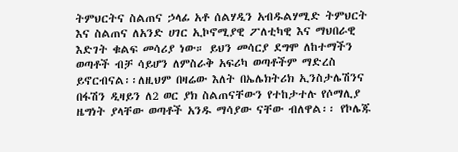ትምህርትና ስልጠና ኃላፊ አቶ ሰልሃዲን አብዱልሃሚድ ትምህርት እና ስልጠና ለአንድ ሀገር ኢኮኖሚያዊ ፖለቲካዊ እና ማህበራዊ እድገት ቁልፍ መሳሪያ ነው። ይህን መሳርያ ደግሞ ለከተማችን ወጣቶች ብቻ ሳይሆን ለምስራቅ አፍሪካ ወጣቶችም ማድረስ ይኖርብናል፡፡ለዚህም በዛሬው እለት በኤሌክትሪክ ኢንስታሌሽንና በፋሽን ዲዛይን ለ2 ወር ያክ ስልጠናቸውን የተከታተሉ የሶማሊያ ዜግነት ያላቸው ወጣቶች አንዱ ማሳያው ናቸው ብለዋል፡፡ የኮሌጁ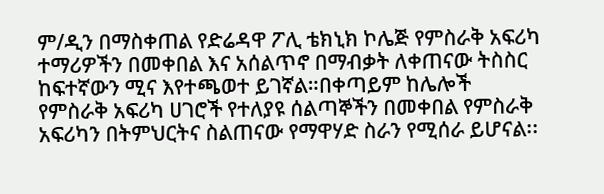ም/ዲን በማስቀጠል የድሬዳዋ ፖሊ ቴክኒክ ኮሌጅ የምስራቅ አፍሪካ ተማሪዎችን በመቀበል እና አሰልጥኖ በማብቃት ለቀጠናው ትስስር ከፍተኛውን ሚና እየተጫወተ ይገኛል።በቀጣይም ከሌሎች የምስራቅ አፍሪካ ሀገሮች የተለያዩ ሰልጣኞችን በመቀበል የምስራቅ አፍሪካን በትምህርትና ስልጠናው የማዋሃድ ስራን የሚሰራ ይሆናል፡፡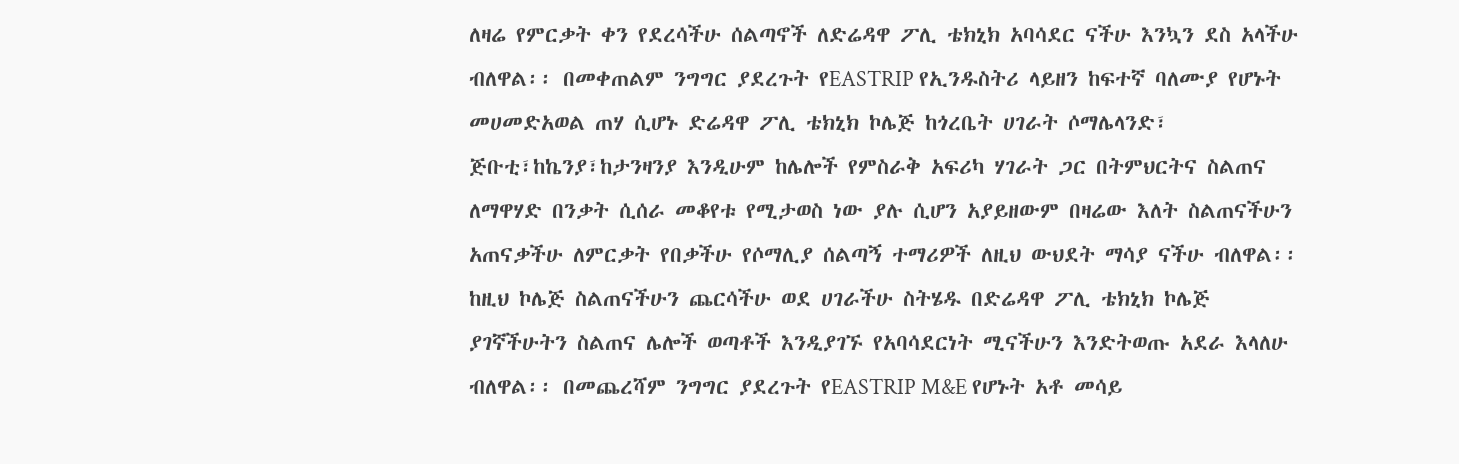ለዛሬ የምርቃት ቀን የደረሳችሁ ሰልጣኖች ለድሬዳዋ ፖሊ ቴክኒክ አባሳደር ናችሁ እንኳን ደስ አላችሁ ብለዋል፡፡ በመቀጠልም ንግግር ያደረጉት የEASTRIP የኢንዱስትሪ ላይዘን ከፍተኛ ባለሙያ የሆኑት መሀመድአወል ጠሃ ሲሆኑ ድሬዳዋ ፖሊ ቴክኒክ ኮሌጅ ከጎረቤት ሀገራት ሶማሌላንድ፣ ጅቡቲ፣ከኬንያ፣ከታንዛንያ እንዲሁም ከሌሎች የምስራቅ አፍሪካ ሃገራት ጋር በትምህርትና ስልጠና ለማዋሃድ በንቃት ሲሰራ መቆየቱ የሚታወስ ነው ያሉ ሲሆን አያይዘውም በዛሬው እለት ስልጠናችሁን አጠናቃችሁ ለምርቃት የበቃችሁ የሶማሊያ ሰልጣኝ ተማሪዎች ለዚህ ውህደት ማሳያ ናችሁ ብለዋል፡፡ከዚህ ኮሌጅ ስልጠናችሁን ጨርሳችሁ ወደ ሀገራችሁ ስትሄዱ በድሬዳዋ ፖሊ ቴክኒክ ኮሌጅ ያገኛችሁትን ስልጠና ሌሎች ወጣቶች እንዲያገኙ የአባሳደርነት ሚናችሁን እንድትወጡ አደራ እላለሁ ብለዋል፡፡ በመጨረሻም ንግግር ያደረጉት የEASTRIP M&E የሆኑት አቶ መሳይ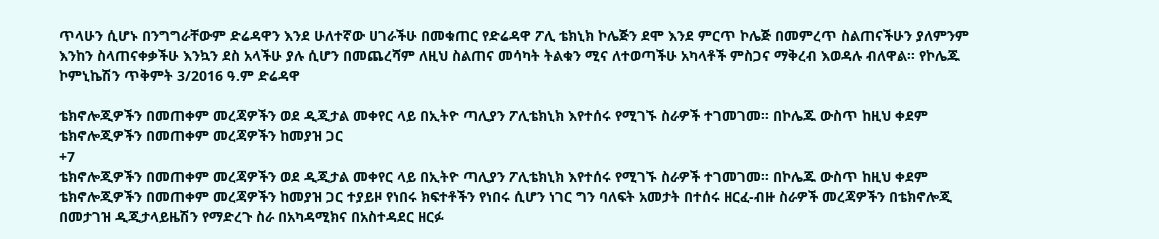ጥላሁን ሲሆኑ በንግግራቸውም ድሬዳዋን እንደ ሁለተኛው ሀገራችሁ በመቁጠር የድሬዳዋ ፖሊ ቴክኒክ ኮሌጅን ደሞ እንደ ምርጥ ኮሌጅ በመምረጥ ስልጠናችሁን ያለምንም እንከን ስላጠናቀቃችሁ እንኳን ደስ አላችሁ ያሉ ሲሆን በመጨረሻም ለዚህ ስልጠና መሳካት ትልቁን ሚና ለተወጣችሁ አካላቶች ምስጋና ማቅረብ እወዳሉ ብለዋል፡፡ የኮሌጁ ኮምኒኬሽን ጥቅምት 3/2016 ዓ.ም ድሬዳዋ

ቴክኖሎጂዎችን በመጠቀም መረጃዎችን ወደ ዲጂታል መቀየር ላይ በኢትዮ ጣሊያን ፖሊቴክኒክ እየተሰሩ የሚገኙ ስራዎች ተገመገመ። በኮሌጁ ውስጥ ከዚህ ቀደም ቴክኖሎጂዎችን በመጠቀም መረጃዎችን ከመያዝ ጋር
+7
ቴክኖሎጂዎችን በመጠቀም መረጃዎችን ወደ ዲጂታል መቀየር ላይ በኢትዮ ጣሊያን ፖሊቴክኒክ እየተሰሩ የሚገኙ ስራዎች ተገመገመ። በኮሌጁ ውስጥ ከዚህ ቀደም ቴክኖሎጂዎችን በመጠቀም መረጃዎችን ከመያዝ ጋር ተያይዞ የነበሩ ክፍተቶችን የነበሩ ሲሆን ነገር ግን ባለፍት አመታት በተሰሩ ዘርፈ-ብዙ ስራዎች መረጃዎችን በቴክኖሎጂ በመታገዝ ዲጂታላይዜሽን የማድረጉ ስራ በአካዳሚክና በአስተዳደር ዘርፉ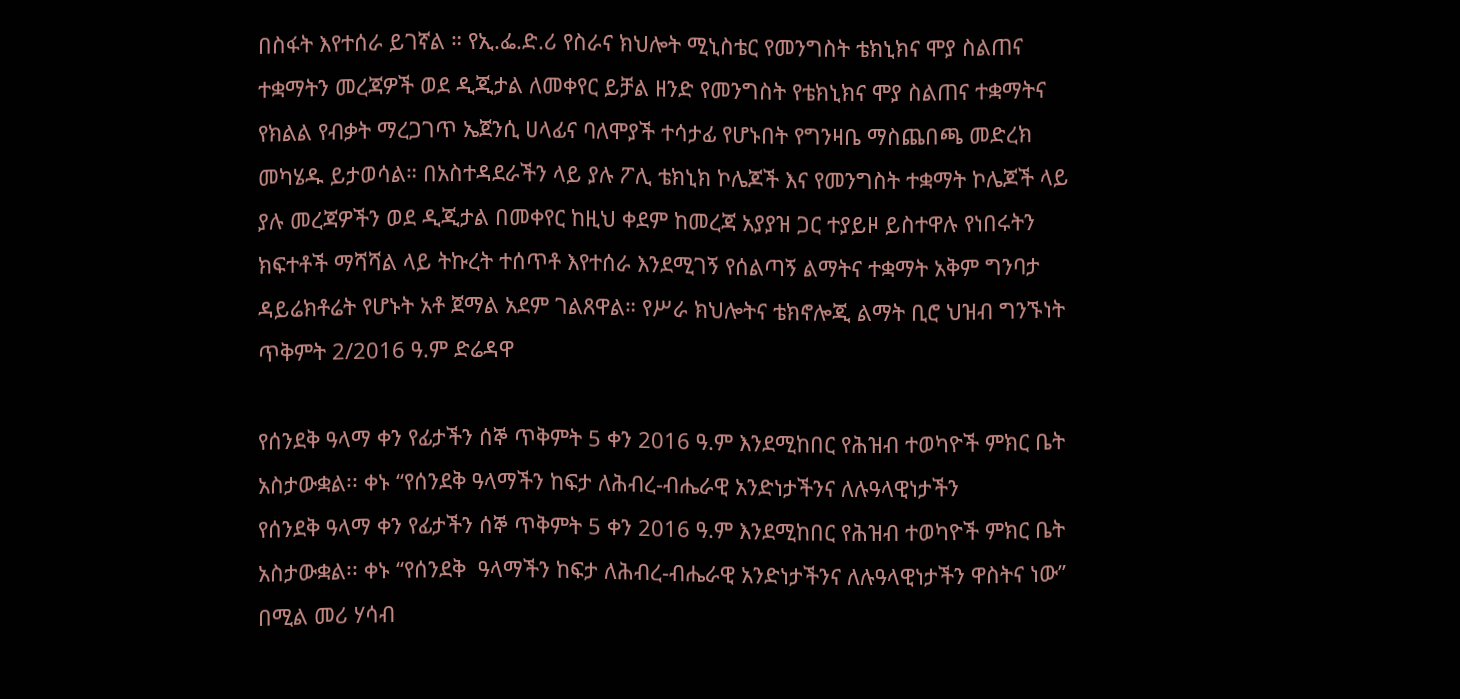በስፋት እየተሰራ ይገኛል ። የኢ.ፌ.ድ.ሪ የስራና ክህሎት ሚኒስቴር የመንግስት ቴክኒክና ሞያ ስልጠና ተቋማትን መረጃዎች ወደ ዲጂታል ለመቀየር ይቻል ዘንድ የመንግስት የቴክኒክና ሞያ ስልጠና ተቋማትና የክልል የብቃት ማረጋገጥ ኤጀንሲ ሀላፊና ባለሞያች ተሳታፊ የሆኑበት የግንዛቤ ማስጨበጫ መድረክ መካሄዱ ይታወሳል። በአስተዳደራችን ላይ ያሉ ፖሊ ቴክኒክ ኮሌጆች እና የመንግስት ተቋማት ኮሌጆች ላይ ያሉ መረጃዎችን ወደ ዲጂታል በመቀየር ከዚህ ቀደም ከመረጃ አያያዝ ጋር ተያይዞ ይስተዋሉ የነበሩትን ክፍተቶች ማሻሻል ላይ ትኩረት ተሰጥቶ እየተሰራ እንደሚገኝ የሰልጣኝ ልማትና ተቋማት አቅም ግንባታ ዳይሬክቶሬት የሆኑት አቶ ጀማል አደም ገልጸዋል። የሥራ ክህሎትና ቴክኖሎጂ ልማት ቢሮ ህዝብ ግንኙነት ጥቅምት 2/2016 ዓ.ም ድሬዳዋ

የሰንደቅ ዓላማ ቀን የፊታችን ሰኞ ጥቅምት 5 ቀን 2016 ዓ.ም እንደሚከበር የሕዝብ ተወካዮች ምክር ቤት አስታውቋል፡፡ ቀኑ “የሰንደቅ ዓላማችን ከፍታ ለሕብረ-ብሔራዊ አንድነታችንና ለሉዓላዊነታችን
የሰንደቅ ዓላማ ቀን የፊታችን ሰኞ ጥቅምት 5 ቀን 2016 ዓ.ም እንደሚከበር የሕዝብ ተወካዮች ምክር ቤት አስታውቋል፡፡ ቀኑ “የሰንደቅ  ዓላማችን ከፍታ ለሕብረ-ብሔራዊ አንድነታችንና ለሉዓላዊነታችን ዋስትና ነው” በሚል መሪ ሃሳብ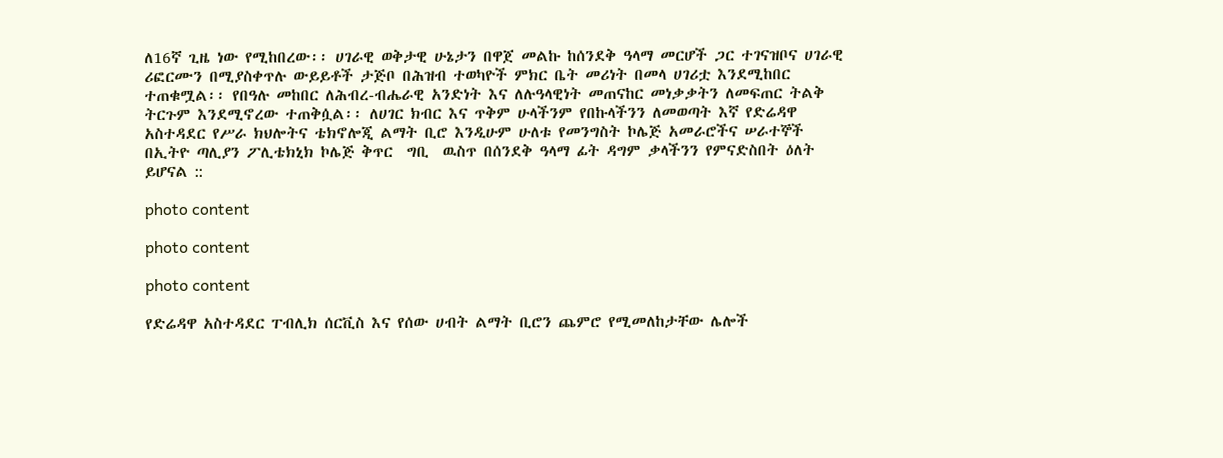ለ16ኛ ጊዜ ነው የሚከበረው፡፡ ሀገራዊ ወቅታዊ ሁኔታን በዋጀ መልኩ ከሰንደቅ ዓላማ መርሆች ጋር ተገናዝቦና ሀገራዊ ሪፎርሙን በሚያስቀጥሉ ውይይቶች ታጅቦ በሕዝብ ተወካዮች ምክር ቤት መሪነት በመላ ሀገሪቷ እንደሚከበር ተጠቁሟል፡፡ የበዓሉ መከበር ለሕብረ-ብሔራዊ አንድነት እና ለሉዓላዊነት መጠናከር መነቃቃትን ለመፍጠር ትልቅ ትርጉም እንደሚኖረው ተጠቅሷል፡፡ ለሀገር ክብር እና ጥቅም ሁላችንም የበኩላችንን ለመወጣት እኛ የድሬዳዋ አስተዳደር የሥራ ክህሎትና ቴክኖሎጂ ልማት ቢሮ እንዲሁም ሁለቱ የመንግስት ኮሌጅ አመራሮችና ሠራተኞች  በኢትዮ ጣሊያን ፖሊቴክኒክ ኮሌጅ ቅጥር  ግቢ  ዉስጥ በሰንደቅ ዓላማ ፊት ዳግም ቃላችንን የምናድስበት ዕለት ይሆናል ::

photo content

photo content

photo content

የድሬዳዋ አስተዳደር ፐብሊክ ሰርቪስ እና የሰው ሀብት ልማት ቢሮን ጨምሮ የሚመለከታቸው ሌሎች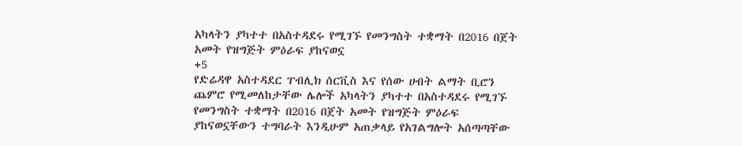አካላትን ያካተተ በአስተዳደሩ የሚገኙ የመንግስት ተቋማት በ2016 በጀት አመት የዝግጅት ምዕራፍ ያከናወኗ
+5
የድሬዳዋ አስተዳደር ፐብሊክ ሰርቪስ እና የሰው ሀብት ልማት ቢሮን ጨምሮ የሚመለከታቸው ሌሎች አካላትን ያካተተ በአስተዳደሩ የሚገኙ የመንግስት ተቋማት በ2016 በጀት አመት የዝግጅት ምዕራፍ ያከናወኗቸውን ተግባራት እንዲሁም አጠቃላይ የአገልግሎት አሰጣጣቸው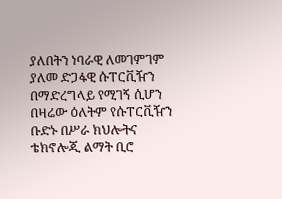ያለበትን ነባራዊ ለመገምገም ያለመ ድጋፋዊ ሱፐርቪዥን በማድረግላይ የሚገኝ ሲሆን በዛሬው ዕለትም የሱፐርቪዥን ቡድኑ በሥራ ክህሎትና ቴክኖሎጂ ልማት ቢሮ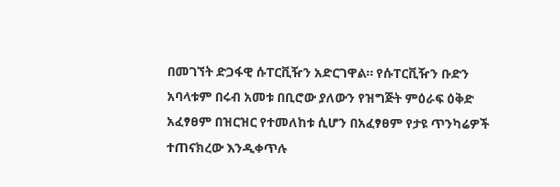በመገኘት ድጋፋዊ ሱፐርቪዥን አድርገዋል። የሱፐርቪዥን ቡድን አባላቱም በሩብ አመቱ በቢሮው ያለውን የዝግጅት ምዕራፍ ዕቅድ አፈፃፀም በዝርዝር የተመለከቱ ሲሆን በአፈፃፀም የታዩ ጥንካሬዎች ተጠናክረው እንዲቀጥሉ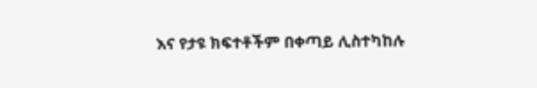እና የታዩ ክፍተቶችም በቀጣይ ሊስተካከሉ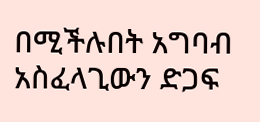በሚችሉበት አግባብ አስፈላጊውን ድጋፍ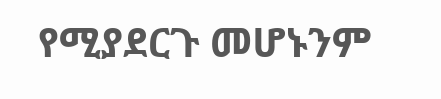የሚያደርጉ መሆኑንም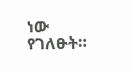ነው የገለፁት።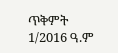ጥቅምት 1/2016 ዓ.ም